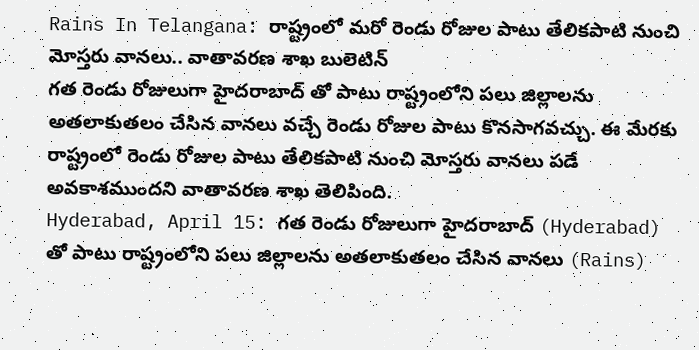Rains In Telangana: రాష్ట్రంలో మరో రెండు రోజుల పాటు తేలికపాటి నుంచి మోస్తరు వానలు.. వాతావరణ శాఖ బులెటిన్
గత రెండు రోజులుగా హైదరాబాద్ తో పాటు రాష్ట్రంలోని పలు జిల్లాలను అతలాకుతలం చేసిన వానలు వచ్చే రెండు రోజుల పాటు కొనసాగవచ్చు. ఈ మేరకు రాష్ట్రంలో రెండు రోజుల పాటు తేలికపాటి నుంచి మోస్తరు వానలు పడే అవకాశముందని వాతావరణ శాఖ తెలిపింది.
Hyderabad, April 15: గత రెండు రోజులుగా హైదరాబాద్ (Hyderabad) తో పాటు రాష్ట్రంలోని పలు జిల్లాలను అతలాకుతలం చేసిన వానలు (Rains)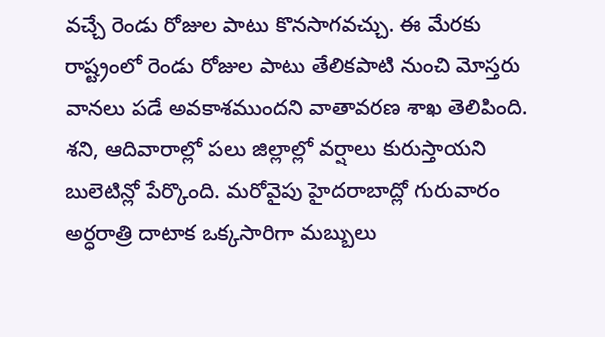వచ్చే రెండు రోజుల పాటు కొనసాగవచ్చు. ఈ మేరకు రాష్ట్రంలో రెండు రోజుల పాటు తేలికపాటి నుంచి మోస్తరు వానలు పడే అవకాశముందని వాతావరణ శాఖ తెలిపింది. శని, ఆదివారాల్లో పలు జిల్లాల్లో వర్షాలు కురుస్తాయని బులెటిన్లో పేర్కొంది. మరోవైపు హైదరాబాద్లో గురువారం అర్ధరాత్రి దాటాక ఒక్కసారిగా మబ్బులు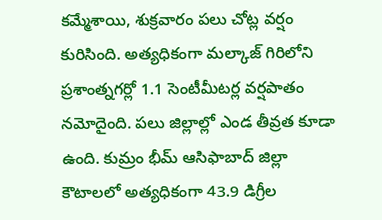కమ్మేశాయి, శుక్రవారం పలు చోట్ల వర్షం కురిసింది. అత్యధికంగా మల్కాజ్ గిరిలోని ప్రశాంత్నగర్లో 1.1 సెంటీమీటర్ల వర్షపాతం నమోదైంది. పలు జిల్లాల్లో ఎండ తీవ్రత కూడా ఉంది. కుమ్రం భీమ్ ఆసిఫాబాద్ జిల్లా కౌటాలలో అత్యధికంగా 43.9 డిగ్రీల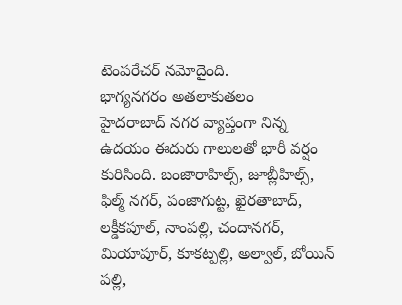టెంపరేచర్ నమోదైంది.
భాగ్యనగరం అతలాకుతలం
హైదరాబాద్ నగర వ్యాప్తంగా నిన్న ఉదయం ఈదురు గాలులతో భారీ వర్షం కురిసింది. బంజారాహిల్స్, జూబ్లీహిల్స్, ఫిల్మ్ నగర్, పంజాగుట్ట, ఖైరతాబాద్, లక్డీకపూల్, నాంపల్లి, చందానగర్, మియాపూర్, కూకట్పల్లి, అల్వాల్, బోయిన్ పల్లి,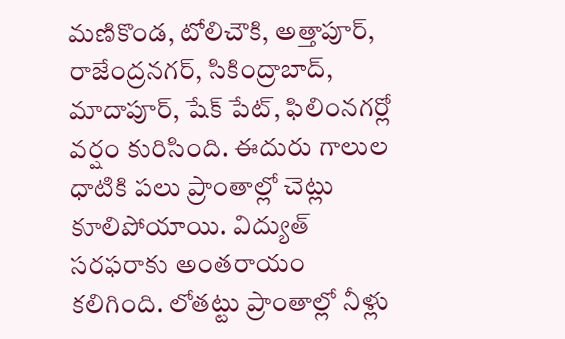మణికొండ, టోలిచౌకి, అత్తాపూర్, రాజేంద్రనగర్, సికింద్రాబాద్, మాదాపూర్, షేక్ పేట్, ఫిలింనగర్లో వర్షం కురిసింది. ఈదురు గాలుల ధాటికి పలు ప్రాంతాల్లో చెట్లు కూలిపోయాయి. విద్యుత్ సరఫరాకు అంతరాయం కలిగింది. లోతట్టు ప్రాంతాల్లో నీళ్లు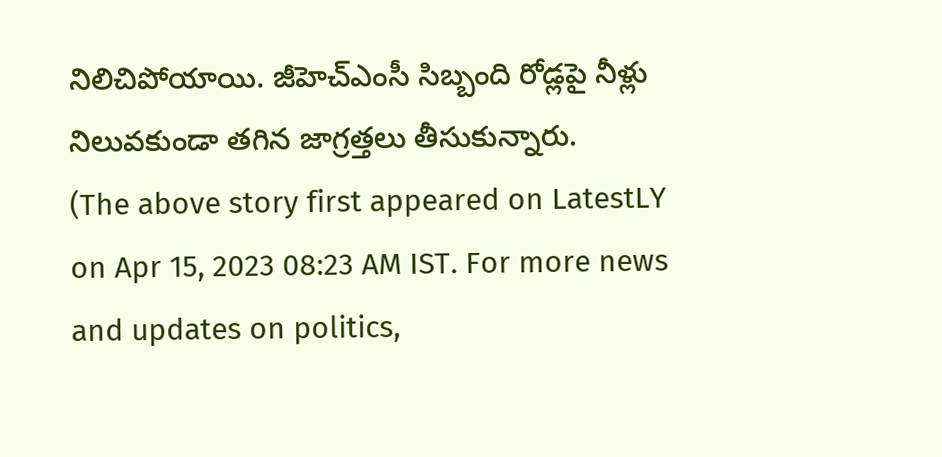నిలిచిపోయాయి. జీహెచ్ఎంసీ సిబ్బంది రోడ్లపై నీళ్లు నిలువకుండా తగిన జాగ్రత్తలు తీసుకున్నారు.
(The above story first appeared on LatestLY on Apr 15, 2023 08:23 AM IST. For more news and updates on politics,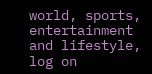world, sports, entertainment and lifestyle, log on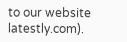to our website latestly.com).